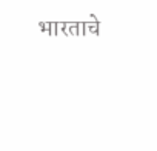भारताचे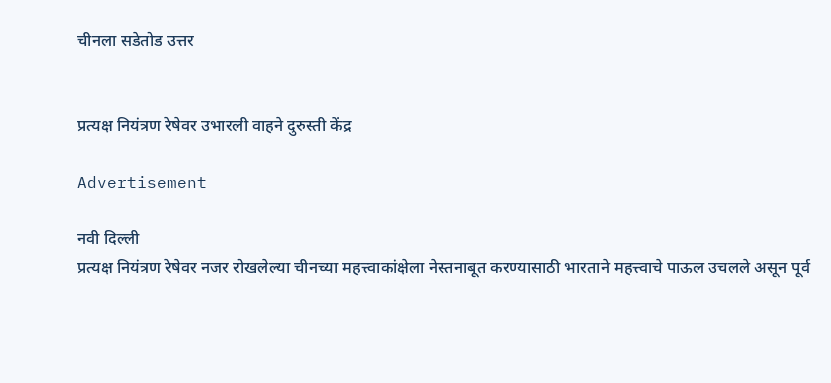चीनला सडेतोड उत्तर


प्रत्यक्ष नियंत्रण रेषेवर उभारली वाहने दुरुस्ती केंद्र

Advertisement

नवी दिल्ली
प्रत्यक्ष नियंत्रण रेषेवर नजर रोखलेल्या चीनच्या महत्त्वाकांक्षेला नेस्तनाबूत करण्यासाठी भारताने महत्त्वाचे पाऊल उचलले असून पूर्व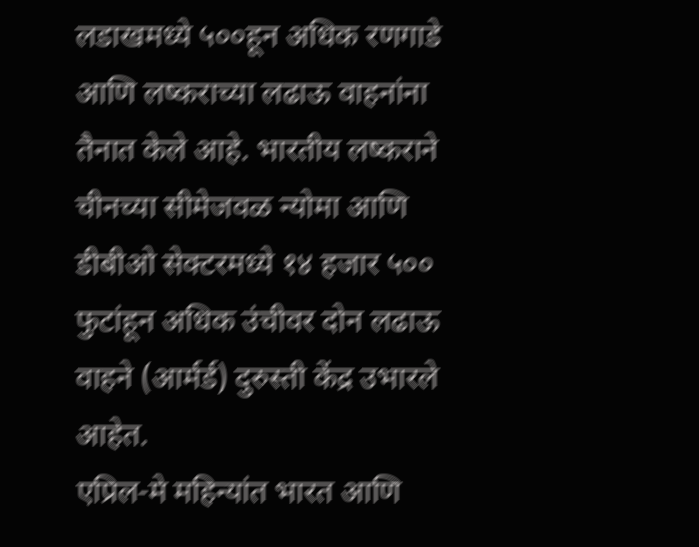लडाखमध्ये ५००हून अधिक रणगाडे आणि लष्कराच्या लढाऊ वाहनांना तैनात केले आहे. भारतीय लष्कराने चीनच्या सीमेजवळ न्योमा आणि डीबीओ सेक्टरमध्ये १४ हजार ५०० फुटांहून अधिक उंचीवर दोन लढाऊ वाहने (आर्मर्ड) दुरुस्ती केंद्र उभारले आहेत.
एप्रिल-मे महिन्यांत भारत आणि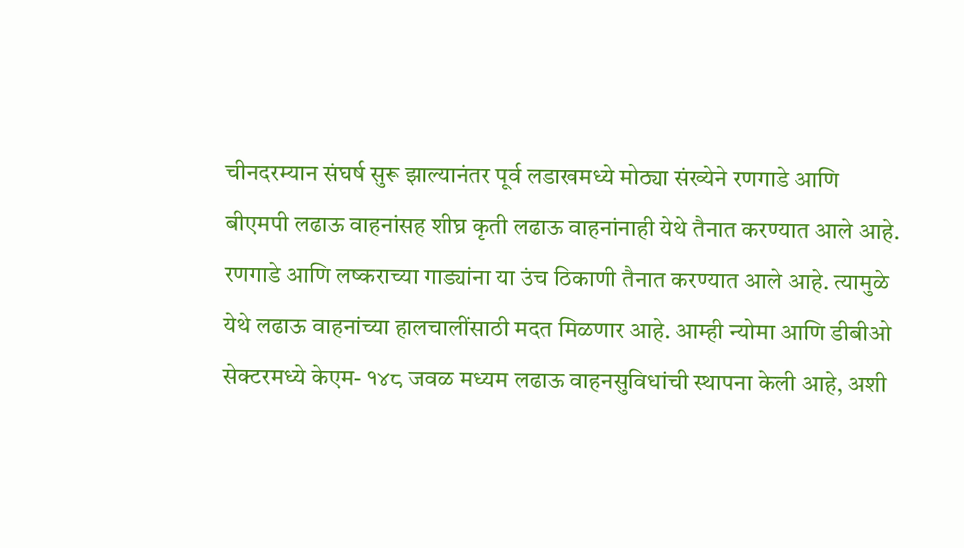चीनदरम्यान संघर्ष सुरू झाल्यानंतर पूर्व लडाखमध्ये मोठ्या संख्येने रणगाडे आणि बीएमपी लढाऊ वाहनांसह शीघ्र कृती लढाऊ वाहनांनाही येथे तैनात करण्यात आले आहे. रणगाडे आणि लष्कराच्या गाड्यांना या उंच ठिकाणी तैनात करण्यात आले आहे. त्यामुळे येथे लढाऊ वाहनांच्या हालचालींसाठी मदत मिळणार आहे. आम्ही न्योमा आणि डीबीओ सेक्टरमध्ये केएम- १४८ जवळ मध्यम लढाऊ वाहनसुविधांची स्थापना केली आहे, अशी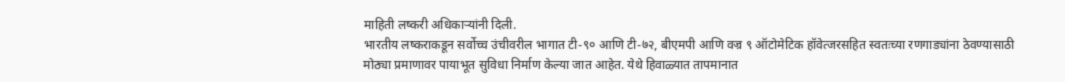माहिती लष्करी अधिकाऱ्यांनी दिली.
भारतीय लष्कराकडून सर्वोच्च उंचीवरील भागात टी-९० आणि टी-७२, बीएमपी आणि वज्र ९ ऑटोमेटिक हॉवेत्जरसहित स्वतःच्या रणगाड्यांना ठेवण्यासाठी मोठ्या प्रमाणावर पायाभूत सुविधा निर्माण केल्या जात आहेत. येथे हिवाळ्यात तापमानात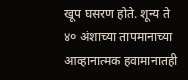खूप घसरण होते. शून्य ते ४० अंशाच्या तापमानाच्या आव्हानात्मक हवामानातही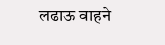लढाऊ वाहने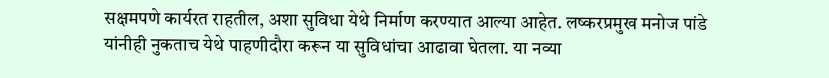सक्षमपणे कार्यरत राहतील, अशा सुविधा येथे निर्माण करण्यात आल्या आहेत. लष्करप्रमुख मनोज पांडे यांनीही नुकताच येथे पाहणीदौरा करून या सुविधांचा आढावा घेतला. या नव्या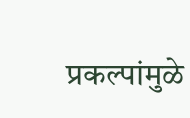प्रकल्पांमुळे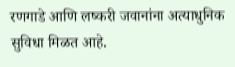रणगाडे आणि लष्करी जवानांना अत्याधुनिक सुविधा मिळत आहे.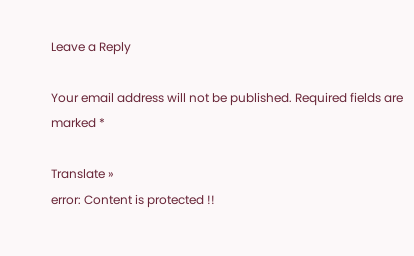Leave a Reply

Your email address will not be published. Required fields are marked *

Translate »
error: Content is protected !!